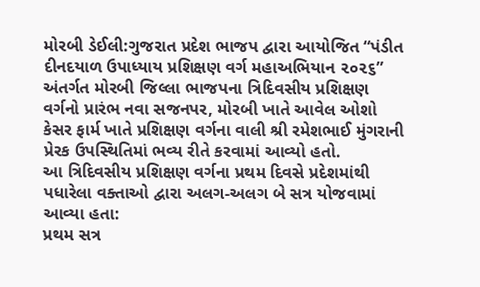મોરબી ડેઈલી:ગુજરાત પ્રદેશ ભાજપ દ્વારા આયોજિત “પંડીત દીનદયાળ ઉપાધ્યાય પ્રશિક્ષણ વર્ગ મહાઅભિયાન ૨૦૨૬” અંતર્ગત મોરબી જિલ્લા ભાજપના ત્રિદિવસીય પ્રશિક્ષણ વર્ગનો પ્રારંભ નવા સજનપર, મોરબી ખાતે આવેલ ઓશો કેસર ફાર્મ ખાતે પ્રશિક્ષણ વર્ગના વાલી શ્રી રમેશભાઈ મુંગરાની પ્રેરક ઉપસ્થિતિમાં ભવ્ય રીતે કરવામાં આવ્યો હતો.
આ ત્રિદિવસીય પ્રશિક્ષણ વર્ગના પ્રથમ દિવસે પ્રદેશમાંથી પધારેલા વક્તાઓ દ્વારા અલગ-અલગ બે સત્ર યોજવામાં આવ્યા હતા:
પ્રથમ સત્ર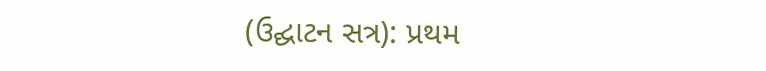(ઉદ્ઘાટન સત્ર): પ્રથમ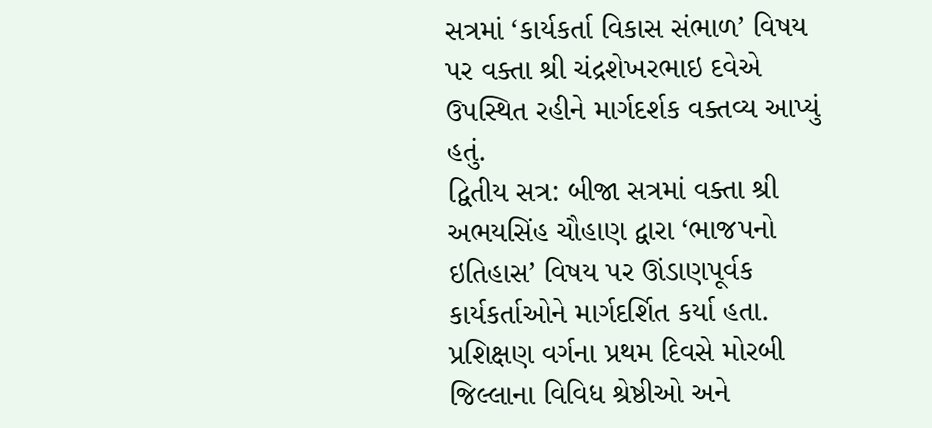સત્રમાં ‘કાર્યકર્તા વિકાસ સંભાળ’ વિષય પર વક્તા શ્રી ચંદ્રશેખરભાઇ દવેએ ઉપસ્થિત રહીને માર્ગદર્શક વક્તવ્ય આપ્યું હતું.
દ્વિતીય સત્ર: બીજા સત્રમાં વક્તા શ્રી અભયસિંહ ચૌહાણ દ્વારા ‘ભાજપનો ઇતિહાસ’ વિષય પર ઊંડાણપૂર્વક કાર્યકર્તાઓને માર્ગદર્શિત કર્યા હતા.
પ્રશિક્ષણ વર્ગના પ્રથમ દિવસે મોરબી જિલ્લાના વિવિધ શ્રેષ્ઠીઓ અને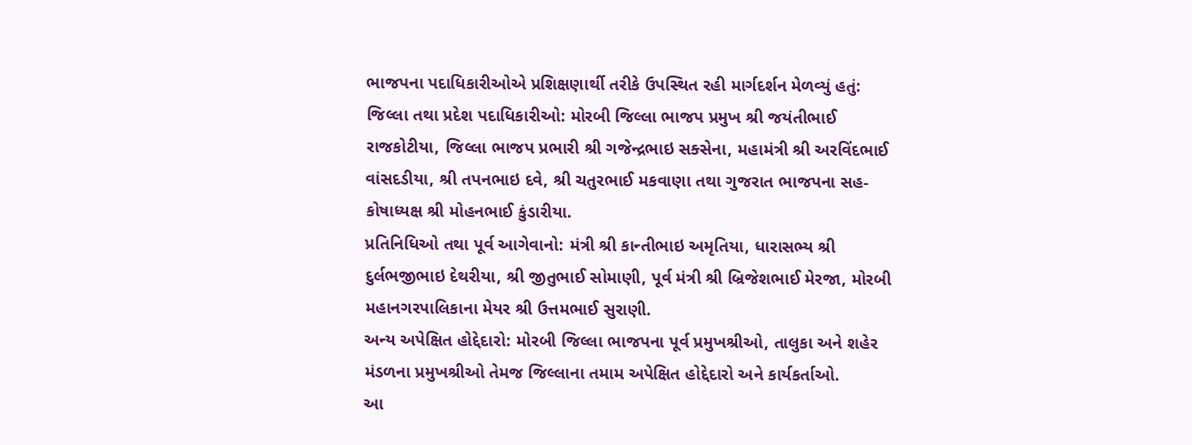ભાજપના પદાધિકારીઓએ પ્રશિક્ષણાર્થી તરીકે ઉપસ્થિત રહી માર્ગદર્શન મેળવ્યું હતું:
જિલ્લા તથા પ્રદેશ પદાધિકારીઓ: મોરબી જિલ્લા ભાજપ પ્રમુખ શ્રી જયંતીભાઈ રાજકોટીયા, જિલ્લા ભાજપ પ્રભારી શ્રી ગજેન્દ્રભાઇ સક્સેના, મહામંત્રી શ્રી અરવિંદભાઈ વાંસદડીયા, શ્રી તપનભાઇ દવે, શ્રી ચતુરભાઈ મકવાણા તથા ગુજરાત ભાજપના સહ-કોષાધ્યક્ષ શ્રી મોહનભાઈ કુંડારીયા.
પ્રતિનિધિઓ તથા પૂર્વ આગેવાનો: મંત્રી શ્રી કાન્તીભાઇ અમૃતિયા, ધારાસભ્ય શ્રી દુર્લભજીભાઇ દેથરીયા, શ્રી જીતુભાઈ સોમાણી, પૂર્વ મંત્રી શ્રી બ્રિજેશભાઈ મેરજા, મોરબી મહાનગરપાલિકાના મેયર શ્રી ઉત્તમભાઈ સુરાણી.
અન્ય અપેક્ષિત હોદ્દેદારો: મોરબી જિલ્લા ભાજપના પૂર્વ પ્રમુખશ્રીઓ, તાલુકા અને શહેર મંડળના પ્રમુખશ્રીઓ તેમજ જિલ્લાના તમામ અપેક્ષિત હોદ્દેદારો અને કાર્યકર્તાઓ.
આ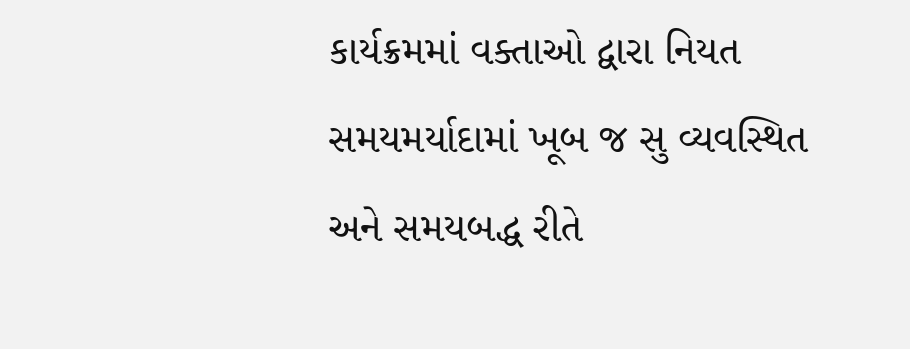કાર્યક્રમમાં વક્તાઓ દ્વારા નિયત સમયમર્યાદામાં ખૂબ જ સુ વ્યવસ્થિત અને સમયબદ્ધ રીતે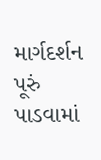માર્ગદર્શન પૂરું પાડવામાં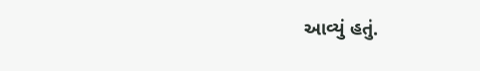આવ્યું હતું.